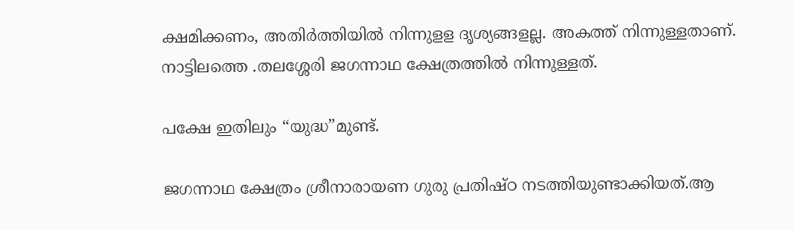ക്ഷമിക്കണം, അതിര്‍ത്തിയില്‍ നിന്നുളള ദൃശ്യങ്ങളല്ല. അകത്ത് നിന്നുള്ളതാണ്. നാട്ടിലത്തെ .തലശ്ശേരി ജഗന്നാഥ ക്ഷേത്രത്തില്‍ നിന്നുള്ളത്.

പക്ഷേ ഇതിലും “യുദ്ധ”മുണ്ട്.

ജഗന്നാഥ ക്ഷേത്രം ശ്രീനാരായണ ഗുരു പ്രതിഷ്ഠ നടത്തിയുണ്ടാക്കിയത്.ആ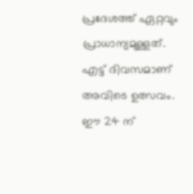പ്രദേശത്ത് ഏറ്റവും പ്രാധാന്യമുള്ളത്. എട്ട് ദിവസമാണ് അവിടെ ഉത്സവം. ഈ 24 ന്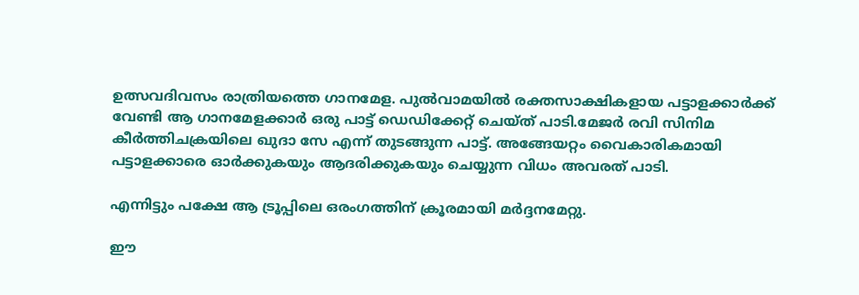ഉത്സവദിവസം രാത്രിയത്തെ ഗാനമേള. പുല്‍വാമയില്‍ രക്തസാക്ഷികളായ പട്ടാളക്കാര്‍ക്ക് വേണ്ടി ആ ഗാനമേളക്കാര്‍ ഒരു പാട്ട് ഡെഡിക്കേറ്റ് ചെയ്ത് പാടി.മേജര്‍ രവി സിനിമ കീര്‍ത്തിചക്രയിലെ ഖുദാ സേ എന്ന് തുടങ്ങുന്ന പാട്ട്. അങ്ങേയറ്റം വൈകാരികമായി പട്ടാളക്കാരെ ഓര്‍ക്കുകയും ആദരിക്കുകയും ചെയ്യുന്ന വിധം അവരത് പാടി.

എന്നിട്ടും പക്ഷേ ആ ട്രൂപ്പിലെ ഒരംഗത്തിന് ക്രൂരമായി മര്‍ദ്ദനമേറ്റു.

ഈ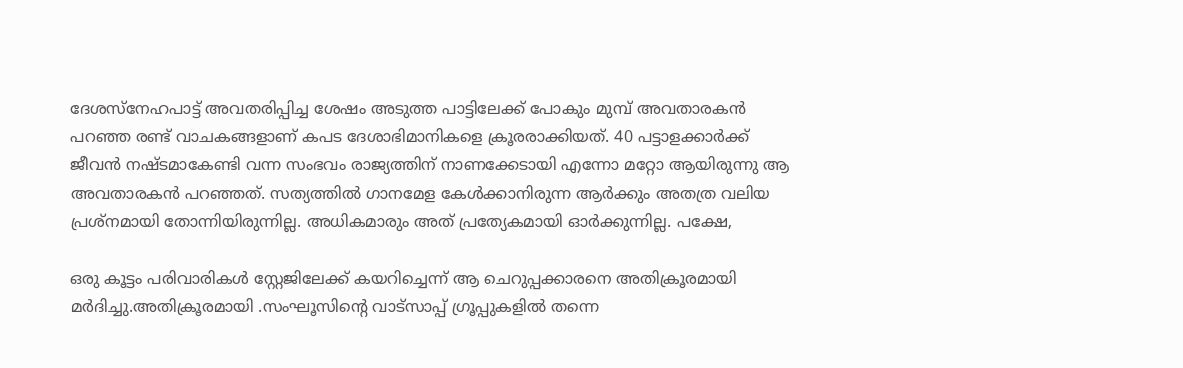ദേശസ്‌നേഹപാട്ട് അവതരിപ്പിച്ച ശേഷം അടുത്ത പാട്ടിലേക്ക് പോകും മുമ്പ് അവതാരകന്‍ പറഞ്ഞ രണ്ട് വാചകങ്ങളാണ് കപട ദേശാഭിമാനികളെ ക്രൂരരാക്കിയത്. 40 പട്ടാളക്കാര്‍ക്ക് ജീവന്‍ നഷ്ടമാകേണ്ടി വന്ന സംഭവം രാജ്യത്തിന് നാണക്കേടായി എന്നോ മറ്റോ ആയിരുന്നു ആ അവതാരകന്‍ പറഞ്ഞത്. സത്യത്തില്‍ ഗാനമേള കേള്‍ക്കാനിരുന്ന ആര്‍ക്കും അതത്ര വലിയ പ്രശ്‌നമായി തോന്നിയിരുന്നില്ല. അധികമാരും അത് പ്രത്യേകമായി ഓര്‍ക്കുന്നില്ല. പക്ഷേ,

ഒരു കൂട്ടം പരിവാരികള്‍ സ്റ്റേജിലേക്ക് കയറിച്ചെന്ന് ആ ചെറുപ്പക്കാരനെ അതിക്രൂരമായി മര്‍ദിച്ചു.അതിക്രൂരമായി .സംഘൂസിന്റെ വാട്‌സാപ്പ് ഗ്രൂപ്പുകളില്‍ തന്നെ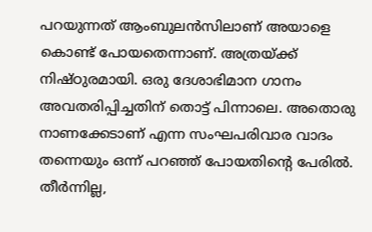പറയുന്നത് ആംബുലന്‍സിലാണ് അയാളെ കൊണ്ട് പോയതെന്നാണ്. അത്രയ്ക്ക് നിഷ്ഠുരമായി. ഒരു ദേശാഭിമാന ഗാനം അവതരിപ്പിച്ചതിന് തൊട്ട് പിന്നാലെ. അതൊരു നാണക്കേടാണ് എന്ന സംഘപരിവാര വാദം തന്നെയും ഒന്ന് പറഞ്ഞ് പോയതിന്റെ പേരില്‍. തീര്‍ന്നില്ല,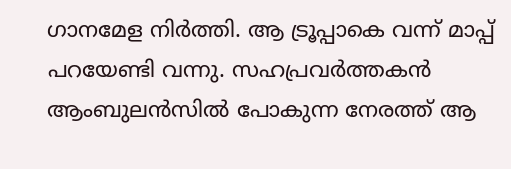ഗാനമേള നിര്‍ത്തി. ആ ട്രൂപ്പാകെ വന്ന് മാപ്പ് പറയേണ്ടി വന്നു. സഹപ്രവര്‍ത്തകന്‍ ആംബുലന്‍സില്‍ പോകുന്ന നേരത്ത് ആ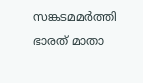സങ്കടമമര്‍ത്തി ഭാരത് മാതാ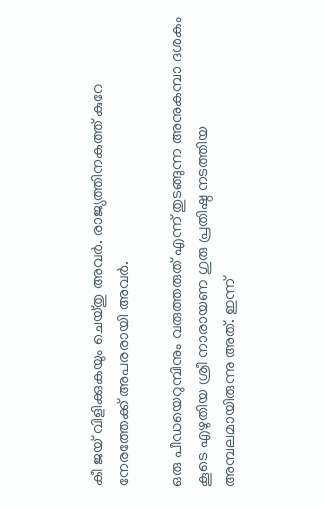കീ ജയ് വിളിക്കുകയും ചെയ്തു അവര്‍. രാജ്യത്തിനകത്ത് കുറേ നേരത്തേക്ക് അപരരായി അവര്‍.

ഒരു പീഡയെറുമ്പിനും വരുത്തരുത് എന്ന് തുടങ്ങുന്ന അനുകമ്പാ ദശകം കൂടെ എഴുതിയ ശ്രീ നാരായണ ഗുരു പ്രതിഷ്ഠ നടത്തിയ അമ്പലമായിരുന്നു അത്. ഇന്ന്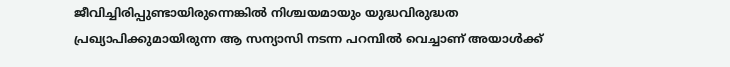ജീവിച്ചിരിപ്പുണ്ടായിരുന്നെങ്കില്‍ നിശ്ചയമായും യുദ്ധവിരുദ്ധത പ്രഖ്യാപിക്കുമായിരുന്ന ആ സന്യാസി നടന്ന പറമ്പില്‍ വെച്ചാണ് അയാള്‍ക്ക്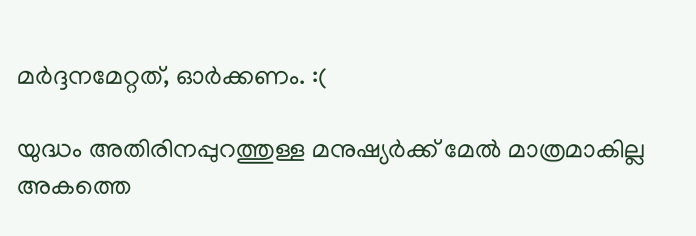മര്‍ദ്ദനമേറ്റത്, ഓര്‍ക്കണം. :(

യുദ്ധം അതിരിനപ്പുറത്തുള്ള മനുഷ്യര്‍ക്ക് മേല്‍ മാത്രമാകില്ല അകത്തെ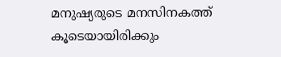മനുഷ്യരുടെ മനസിനകത്ത് കൂടെയായിരിക്കും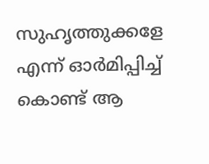സുഹൃത്തുക്കളേ എന്ന് ഓര്‍മിപ്പിച്ച് കൊണ്ട് ആ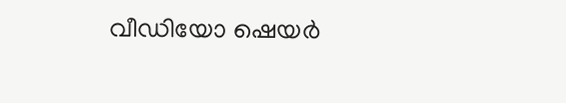വീഡിയോ ഷെയര്‍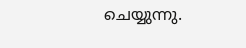ചെയ്യുന്നു.